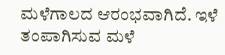ಮಳೆಗಾಲದ ಆರಂಭವಾಗಿದೆ. ಇಳೆ ತಂಪಾಗಿಸುವ ಮಳೆ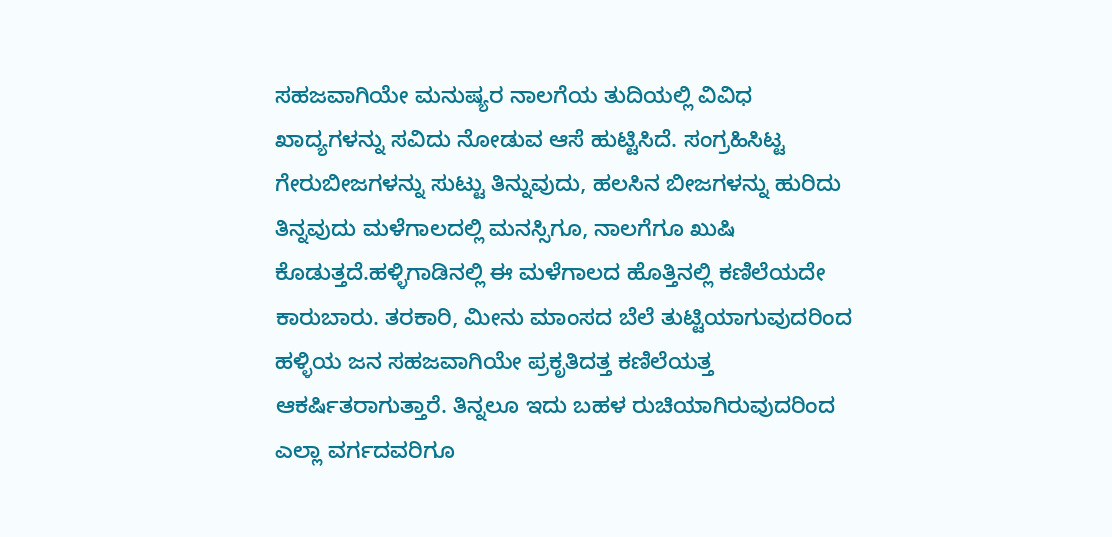ಸಹಜವಾಗಿಯೇ ಮನುಷ್ಯರ ನಾಲಗೆಯ ತುದಿಯಲ್ಲಿ ವಿವಿಧ ಖಾದ್ಯಗಳನ್ನು ಸವಿದು ನೋಡುವ ಆಸೆ ಹುಟ್ಟಿಸಿದೆ. ಸಂಗ್ರಹಿಸಿಟ್ಟ ಗೇರುಬೀಜಗಳನ್ನು ಸುಟ್ಟು ತಿನ್ನುವುದು, ಹಲಸಿನ ಬೀಜಗಳನ್ನು ಹುರಿದು ತಿನ್ನವುದು ಮಳೆಗಾಲದಲ್ಲಿ ಮನಸ್ಸಿಗೂ, ನಾಲಗೆಗೂ ಖುಷಿ ಕೊಡುತ್ತದೆ.ಹಳ್ಳಿಗಾಡಿನಲ್ಲಿ ಈ ಮಳೆಗಾಲದ ಹೊತ್ತಿನಲ್ಲಿ ಕಣಿಲೆಯದೇ ಕಾರುಬಾರು. ತರಕಾರಿ, ಮೀನು ಮಾಂಸದ ಬೆಲೆ ತುಟ್ಟಿಯಾಗುವುದರಿಂದ ಹಳ್ಳಿಯ ಜನ ಸಹಜವಾಗಿಯೇ ಪ್ರಕೃತಿದತ್ತ ಕಣಿಲೆಯತ್ತ ಆಕರ್ಷಿತರಾಗುತ್ತಾರೆ. ತಿನ್ನಲೂ ಇದು ಬಹಳ ರುಚಿಯಾಗಿರುವುದರಿಂದ ಎಲ್ಲಾ ವರ್ಗದವರಿಗೂ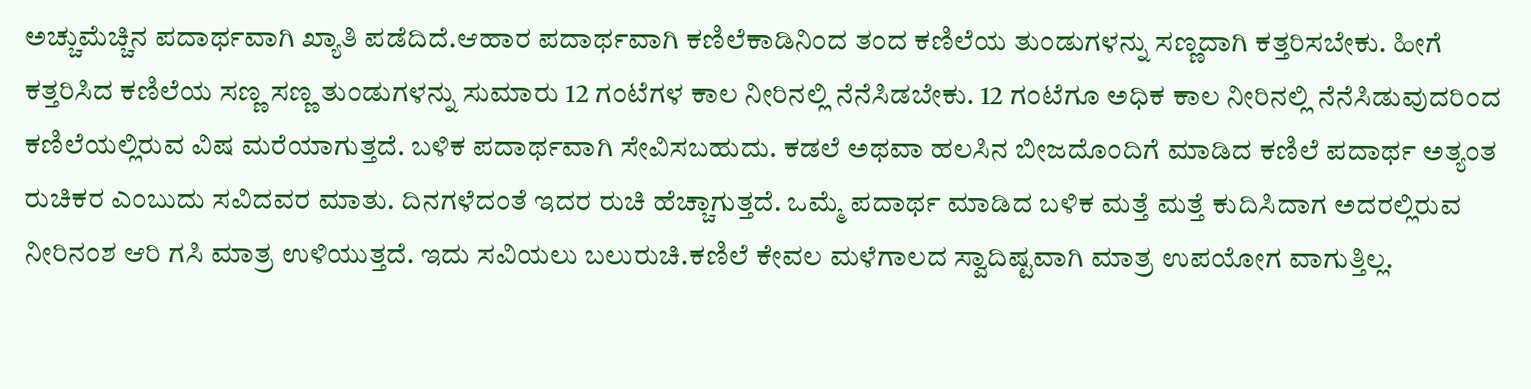ಅಚ್ಚುಮೆಚ್ಚಿನ ಪದಾರ್ಥವಾಗಿ ಖ್ಯಾತಿ ಪಡೆದಿದೆ.ಆಹಾರ ಪದಾರ್ಥವಾಗಿ ಕಣಿಲೆಕಾಡಿನಿಂದ ತಂದ ಕಣಿಲೆಯ ತುಂಡುಗಳನ್ನು ಸಣ್ಣದಾಗಿ ಕತ್ತರಿಸಬೇಕು. ಹೀಗೆ ಕತ್ತರಿಸಿದ ಕಣಿಲೆಯ ಸಣ್ಣ ಸಣ್ಣ ತುಂಡುಗಳನ್ನು ಸುಮಾರು 12 ಗಂಟೆಗಳ ಕಾಲ ನೀರಿನಲ್ಲಿ ನೆನೆಸಿಡಬೇಕು. 12 ಗಂಟೆಗೂ ಅಧಿಕ ಕಾಲ ನೀರಿನಲ್ಲಿ ನೆನೆಸಿಡುವುದರಿಂದ ಕಣಿಲೆಯಲ್ಲಿರುವ ವಿಷ ಮರೆಯಾಗುತ್ತದೆ. ಬಳಿಕ ಪದಾರ್ಥವಾಗಿ ಸೇವಿಸಬಹುದು. ಕಡಲೆ ಅಥವಾ ಹಲಸಿನ ಬೀಜದೊಂದಿಗೆ ಮಾಡಿದ ಕಣಿಲೆ ಪದಾರ್ಥ ಅತ್ಯಂತ ರುಚಿಕರ ಎಂಬುದು ಸವಿದವರ ಮಾತು. ದಿನಗಳೆದಂತೆ ಇದರ ರುಚಿ ಹೆಚ್ಚಾಗುತ್ತದೆ. ಒಮ್ಮೆ ಪದಾರ್ಥ ಮಾಡಿದ ಬಳಿಕ ಮತ್ತೆ ಮತ್ತೆ ಕುದಿಸಿದಾಗ ಅದರಲ್ಲಿರುವ ನೀರಿನಂಶ ಆರಿ ಗಸಿ ಮಾತ್ರ ಉಳಿಯುತ್ತದೆ. ಇದು ಸವಿಯಲು ಬಲುರುಚಿ.ಕಣಿಲೆ ಕೇವಲ ಮಳೆಗಾಲದ ಸ್ವಾದಿಷ್ಟವಾಗಿ ಮಾತ್ರ ಉಪಯೋಗ ವಾಗುತ್ತಿಲ್ಲ.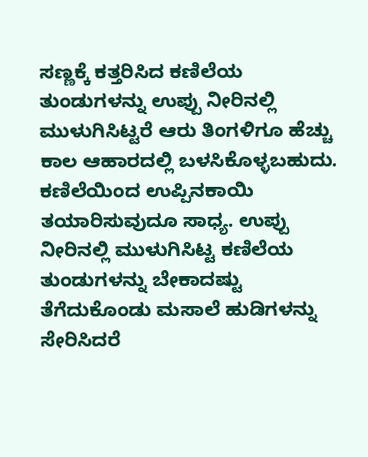ಸಣ್ಣಕ್ಕೆ ಕತ್ತರಿಸಿದ ಕಣಿಲೆಯ ತುಂಡುಗಳನ್ನು ಉಪ್ಪು ನೀರಿನಲ್ಲಿ ಮುಳುಗಿಸಿಟ್ಟರೆ ಆರು ತಿಂಗಳಿಗೂ ಹೆಚ್ಚು ಕಾಲ ಆಹಾರದಲ್ಲಿ ಬಳಸಿಕೊಳ್ಳಬಹುದು. ಕಣಿಲೆಯಿಂದ ಉಪ್ಪಿನಕಾಯಿ ತಯಾರಿಸುವುದೂ ಸಾಧ್ಯ. ಉಪ್ಪು ನೀರಿನಲ್ಲಿ ಮುಳುಗಿಸಿಟ್ಟ ಕಣಿಲೆಯ ತುಂಡುಗಳನ್ನು ಬೇಕಾದಷ್ಟು ತೆಗೆದುಕೊಂಡು ಮಸಾಲೆ ಹುಡಿಗಳನ್ನು ಸೇರಿಸಿದರೆ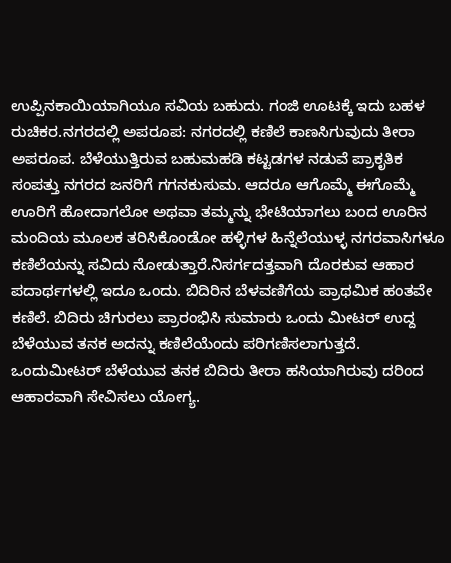ಉಪ್ಪಿನಕಾಯಿಯಾಗಿಯೂ ಸವಿಯ ಬಹುದು. ಗಂಜಿ ಊಟಕ್ಕೆ ಇದು ಬಹಳ ರುಚಿಕರ.ನಗರದಲ್ಲಿ ಅಪರೂಪ: ನಗರದಲ್ಲಿ ಕಣಿಲೆ ಕಾಣಸಿಗುವುದು ತೀರಾ ಅಪರೂಪ. ಬೆಳೆಯುತ್ತಿರುವ ಬಹುಮಹಡಿ ಕಟ್ಟಡಗಳ ನಡುವೆ ಪ್ರಾಕೃತಿಕ ಸಂಪತ್ತು ನಗರದ ಜನರಿಗೆ ಗಗನಕುಸುಮ. ಆದರೂ ಆಗೊಮ್ಮೆ ಈಗೊಮ್ಮೆ ಊರಿಗೆ ಹೋದಾಗಲೋ ಅಥವಾ ತಮ್ಮನ್ನು ಭೇಟಿಯಾಗಲು ಬಂದ ಊರಿನ ಮಂದಿಯ ಮೂಲಕ ತರಿಸಿಕೊಂಡೋ ಹಳ್ಳಿಗಳ ಹಿನ್ನೆಲೆಯುಳ್ಳ ನಗರವಾಸಿಗಳೂ ಕಣಿಲೆಯನ್ನು ಸವಿದು ನೋಡುತ್ತಾರೆ.ನಿಸರ್ಗದತ್ತವಾಗಿ ದೊರಕುವ ಆಹಾರ ಪದಾರ್ಥಗಳಲ್ಲಿ ಇದೂ ಒಂದು. ಬಿದಿರಿನ ಬೆಳವಣಿಗೆಯ ಪ್ರಾಥಮಿಕ ಹಂತವೇ ಕಣಿಲೆ. ಬಿದಿರು ಚಿಗುರಲು ಪ್ರಾರಂಭಿಸಿ ಸುಮಾರು ಒಂದು ಮೀಟರ್ ಉದ್ದ ಬೆಳೆಯುವ ತನಕ ಅದನ್ನು ಕಣಿಲೆಯೆಂದು ಪರಿಗಣಿಸಲಾಗುತ್ತದೆ. ಒಂದುಮೀಟರ್ ಬೆಳೆಯುವ ತನಕ ಬಿದಿರು ತೀರಾ ಹಸಿಯಾಗಿರುವು ದರಿಂದ ಆಹಾರವಾಗಿ ಸೇವಿಸಲು ಯೋಗ್ಯ.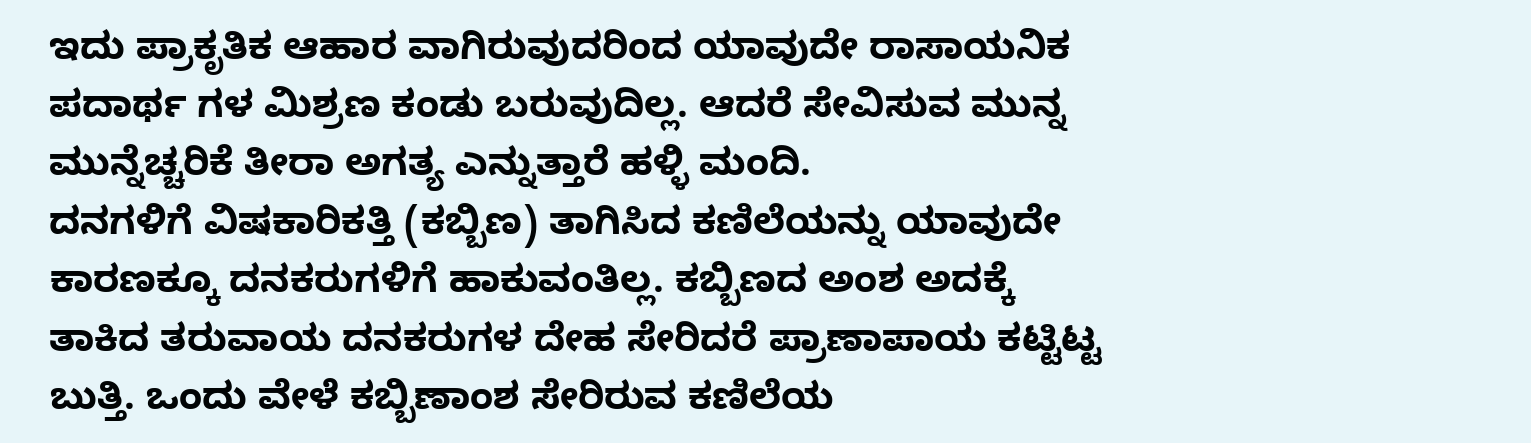ಇದು ಪ್ರಾಕೃತಿಕ ಆಹಾರ ವಾಗಿರುವುದರಿಂದ ಯಾವುದೇ ರಾಸಾಯನಿಕ ಪದಾರ್ಥ ಗಳ ಮಿಶ್ರಣ ಕಂಡು ಬರುವುದಿಲ್ಲ. ಆದರೆ ಸೇವಿಸುವ ಮುನ್ನ ಮುನ್ನೆಚ್ಚರಿಕೆ ತೀರಾ ಅಗತ್ಯ ಎನ್ನುತ್ತಾರೆ ಹಳ್ಳಿ ಮಂದಿ.
ದನಗಳಿಗೆ ವಿಷಕಾರಿಕತ್ತಿ (ಕಬ್ಬಿಣ) ತಾಗಿಸಿದ ಕಣಿಲೆಯನ್ನು ಯಾವುದೇ ಕಾರಣಕ್ಕೂ ದನಕರುಗಳಿಗೆ ಹಾಕುವಂತಿಲ್ಲ. ಕಬ್ಬಿಣದ ಅಂಶ ಅದಕ್ಕೆ ತಾಕಿದ ತರುವಾಯ ದನಕರುಗಳ ದೇಹ ಸೇರಿದರೆ ಪ್ರಾಣಾಪಾಯ ಕಟ್ಟಿಟ್ಟ ಬುತ್ತಿ. ಒಂದು ವೇಳೆ ಕಬ್ಬಿಣಾಂಶ ಸೇರಿರುವ ಕಣಿಲೆಯ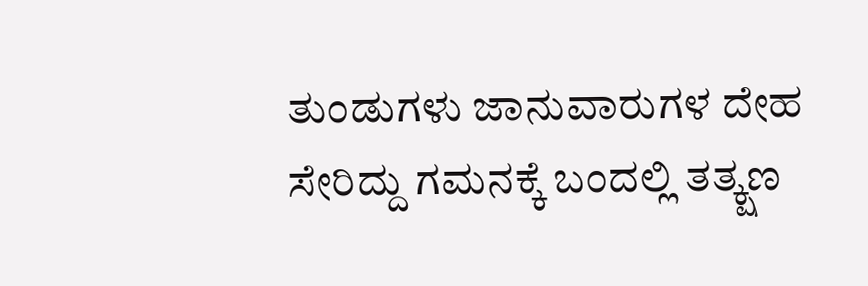ತುಂಡುಗಳು ಜಾನುವಾರುಗಳ ದೇಹ ಸೇರಿದ್ದು ಗಮನಕ್ಕೆ ಬಂದಲ್ಲಿ ತತ್ಕ್ಷಣ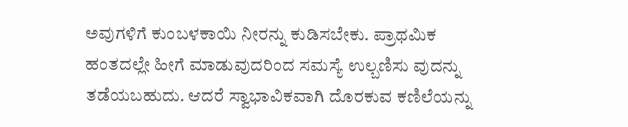ಅವುಗಳಿಗೆ ಕುಂಬಳಕಾಯಿ ನೀರನ್ನು ಕುಡಿಸಬೇಕು. ಪ್ರಾಥಮಿಕ ಹಂತದಲ್ಲೇ ಹೀಗೆ ಮಾಡುವುದರಿಂದ ಸಮಸ್ಯೆ ಉಲ್ಬಣಿಸು ವುದನ್ನು ತಡೆಯಬಹುದು. ಆದರೆ ಸ್ವಾಭಾವಿಕವಾಗಿ ದೊರಕುವ ಕಣಿಲೆಯನ್ನು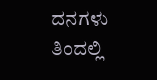ದನಗಳು ತಿಂದಲ್ಲಿ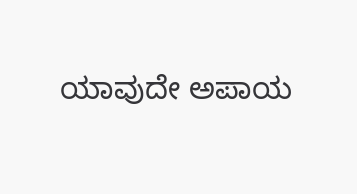ಯಾವುದೇ ಅಪಾಯ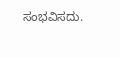ಸಂಭವಿಸದು.